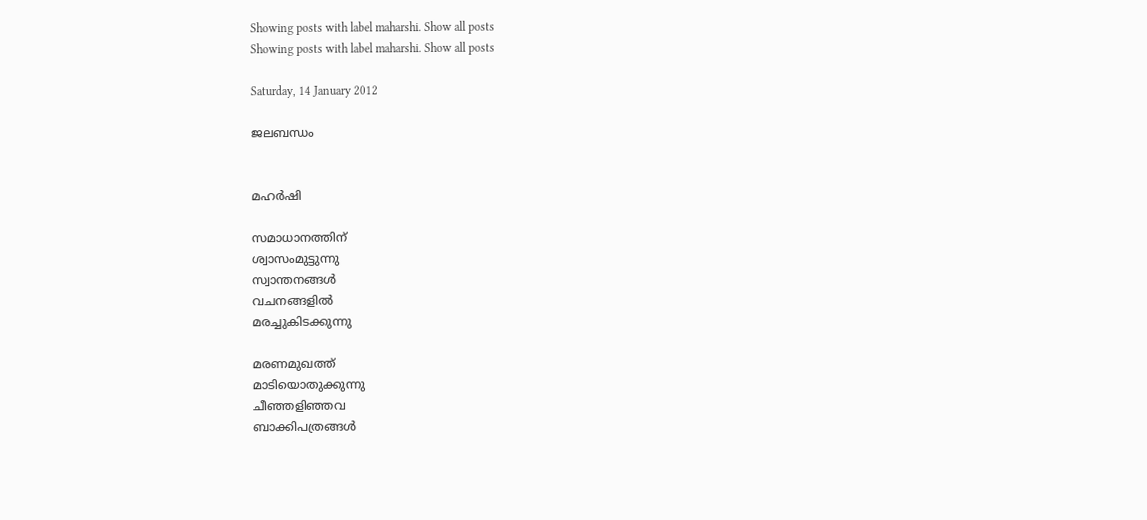Showing posts with label maharshi. Show all posts
Showing posts with label maharshi. Show all posts

Saturday, 14 January 2012

ജലബന്ധം


മഹർഷി

സമാധാനത്തിന്‌
ശ്വാസംമുട്ടുന്നു
സ്വാന്തനങ്ങൾ
വചനങ്ങളിൽ
മരച്ചുകിടക്കുന്നു

മരണമുഖത്ത്‌
മാടിയൊതുക്കുന്നു
ചീഞ്ഞളിഞ്ഞവ
ബാക്കിപത്രങ്ങൾ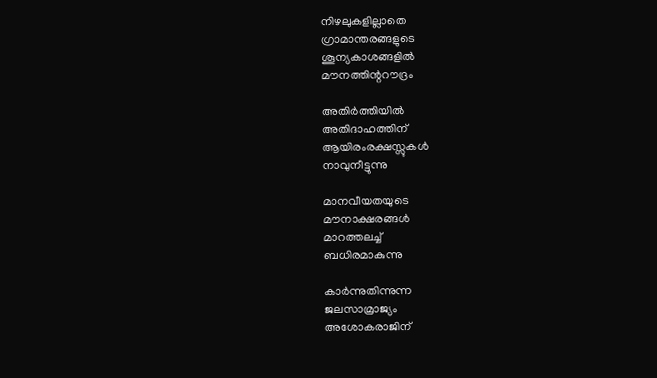നിഴലുകളില്ലാതെ
ഗ്രാമാന്തരങ്ങളുടെ
ശൂന്യകാശങ്ങളിൽ
മൗനത്തിന്ററൗദ്രം

അതിർത്തിയിൽ
അതിദാഹത്തിന്‌
ആയിരംരക്ഷസ്സുകൾ
നാവുനീട്ടുന്നു

മാനവീയതയുടെ
മൗനാക്ഷരങ്ങൾ
മാറത്തലച്ച്‌
ബധിരമാകുന്നു

കാർന്നുതിന്നുന്ന
ജലസാമ്രാജ്യം
അശോകരാജിന്‌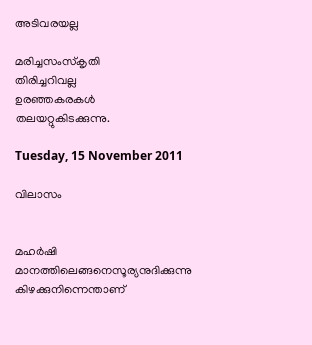അടിവരയല്ല

മരിച്ചസംസ്കൃതി
തിരിച്ചറിവല്ല
ഉരഞ്ഞകരകൾ
തലയറ്റുകിടക്കുന്നു.

Tuesday, 15 November 2011

വിലാസം


മഹര്‍ഷി
മാനത്തിലെങ്ങനെസൂര്യനുദിക്കുന്നു
കിഴക്കുനിന്നെന്താണ്‌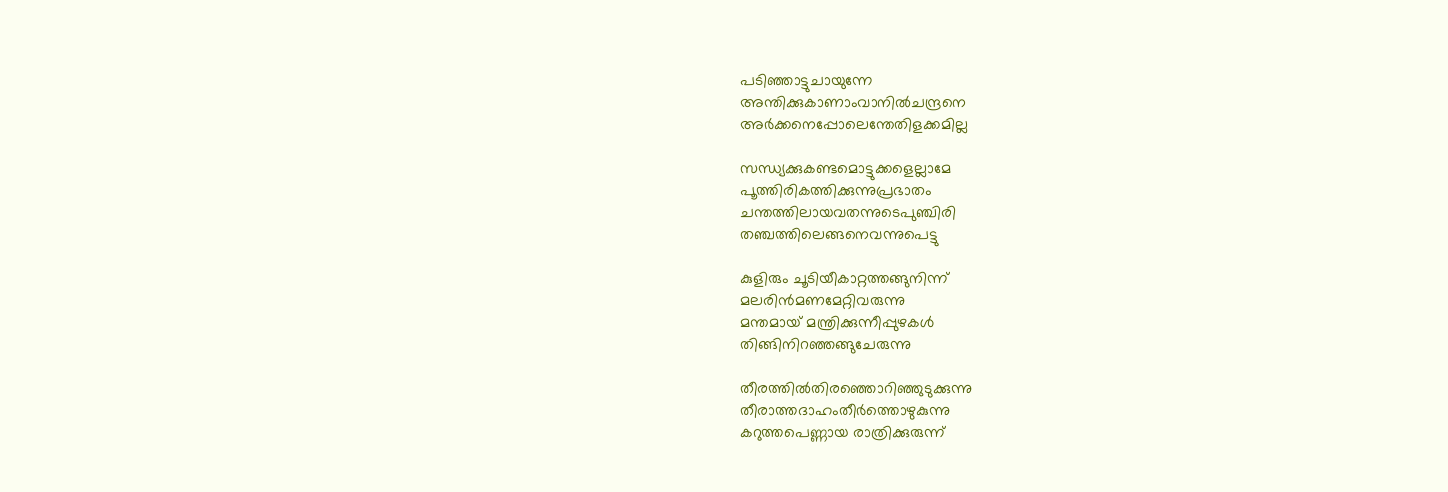പടിഞ്ഞാട്ടുചായുന്നേ
അന്തിക്കുകാണാംവാനില്‍ചന്ദ്രനെ
അര്‍ക്കനെപ്പോലെന്തേതിളക്കമില്ല

സന്ധ്യക്കുകണ്ടമൊട്ടുക്കളെല്ലാമേ
പൂത്തിരികത്തിക്കുന്നുപ്രഭാതം
ചന്തത്തിലായവതന്നുടെപുഞ്ചിരി
തഞ്ചത്തിലെങ്ങനെവന്നുപെട്ടു

കുളിരും ചൂടിയീകാറ്റത്തങ്ങുനിന്ന്‌
മലരിന്‍മണമേറ്റിവരുന്നു
മന്തമായ്‌ മന്ത്രിക്കുന്നീപ്പുഴകള്‍
തിങ്ങിനിറഞ്ഞങ്ങുചേരുന്നു

തീരത്തില്‍തിരഞ്ഞൊറിഞ്ഞുടുക്കുന്നു
തീരാത്തദാഹംതീര്‍ത്തൊഴുകുന്നു
കറുത്തപെണ്ണായ രാത്രിക്കുരുന്ന്‌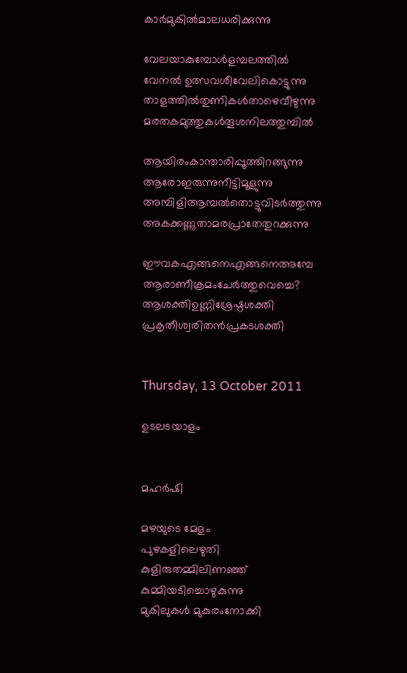കാര്‍മുകില്‍മാലധരിക്കുന്നു

വേലയാകുമ്പോള്‍ളമ്പലത്തില്‍
വേനല്‍ ഉത്സവശീവേലികൊട്ടുന്നു
താളത്തില്‍തുണികള്‍താഴെവീഴുന്നു
മരതകമുത്തുകള്‍തൂശനിലത്തുമ്പിൽ

ആയിരംകാന്താരിപ്പൂത്തിറങ്ങുന്നു
ആരോഇരുന്നുനീട്ടിമൂളുന്നു
അമ്പിളിആമ്പല്‍തൊട്ടുവിടര്‍ത്തുന്നു
അകക്കണ്ണുതാമരപ്രാതേതുറക്കുന്നു

ഈവകഎങ്ങനെഎങ്ങനെഅമ്പേ
ആരാണീക്രമംചേര്‍ത്തുവെച്ചെ?
ആശക്തിഉണ്ണിശ്രേഷ്ഠശക്തി
പ്രകൃതീശ്വരിതന്‍പ്രകടശക്തി


Thursday, 13 October 2011

ഉടലടയാളം


മഹർഷി

മഴയുടെ മേളം
പുഴകളിലെഴുതി
കുളിരുതമ്മിലിണഞ്ഞ്‌
കുമ്മിയടിച്ചൊഴുകുന്നു
മുകിലുകൾ മുകുരംനോക്കി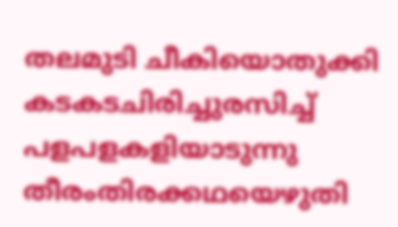തലമുടി ചീകിയൊതുക്കി
കടകടചിരിച്ചുരസിച്ച്‌
പളപളകളിയാടുന്നു
തീരംതിരക്കഥയെഴുതി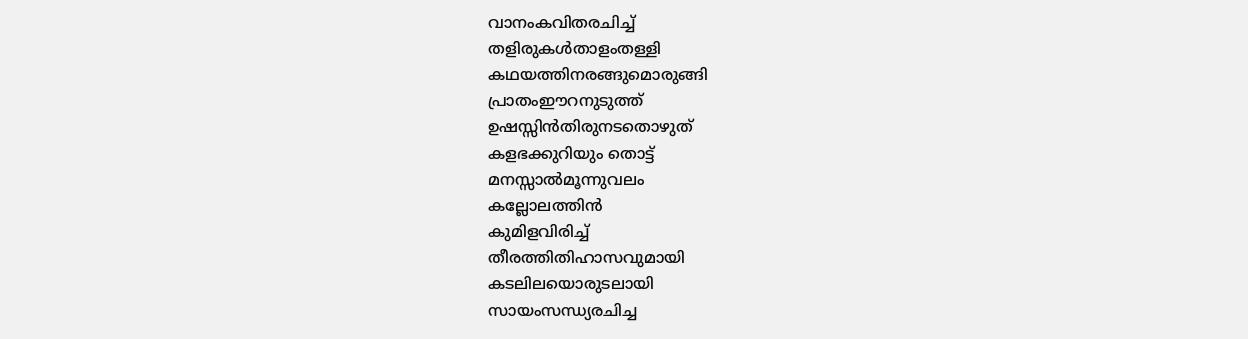വാനംകവിതരചിച്ച്‌
തളിരുകൾതാളംതള്ളി
കഥയത്തിനരങ്ങുമൊരുങ്ങി
പ്രാതംഈറനുടുത്ത്‌
ഉഷസ്സിൻതിരുനടതൊഴുത്‌
കളഭക്കുറിയും തൊട്ട്‌
മനസ്സാൽമൂന്നുവലം
കല്ലോലത്തിൻ
കുമിളവിരിച്ച്‌
തീരത്തിതിഹാസവുമായി
കടലിലയൊരുടലായി
സായംസന്ധ്യരചിച്ച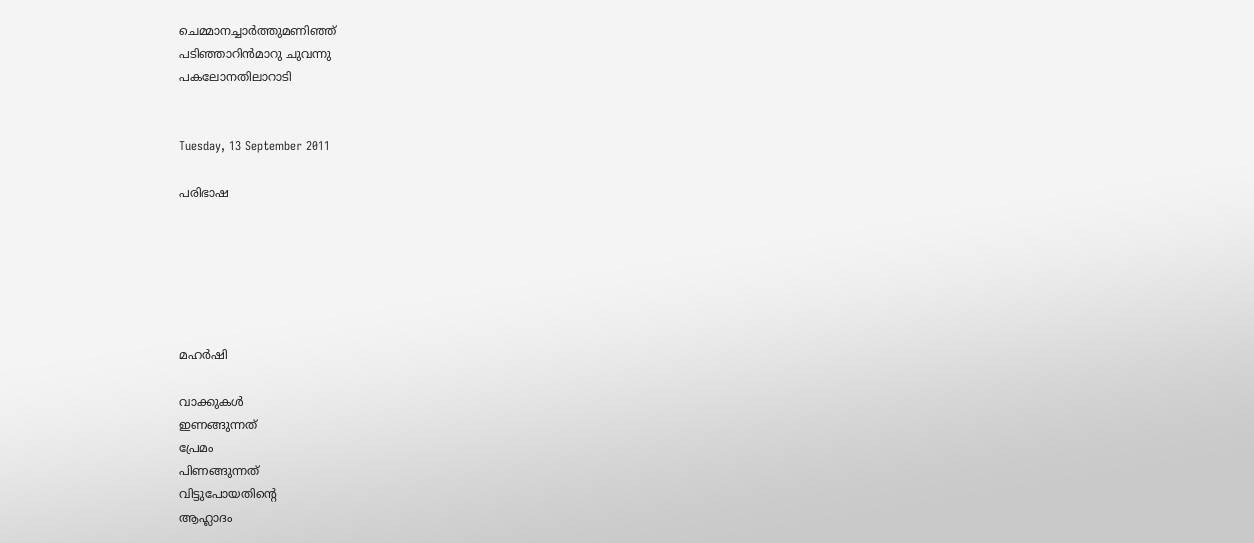ചെമ്മാനച്ചാർത്തുമണിഞ്ഞ്‌
പടിഞ്ഞാറിൻമാറു ചുവന്നു
പകലോനതിലാറാടി


Tuesday, 13 September 2011

പരിഭാഷ






മഹർഷി

വാക്കുകൾ
ഇണങ്ങുന്നത്‌
പ്രേമം
പിണങ്ങുന്നത്‌
വിട്ടുപോയതിന്റെ
ആഹ്ലാദം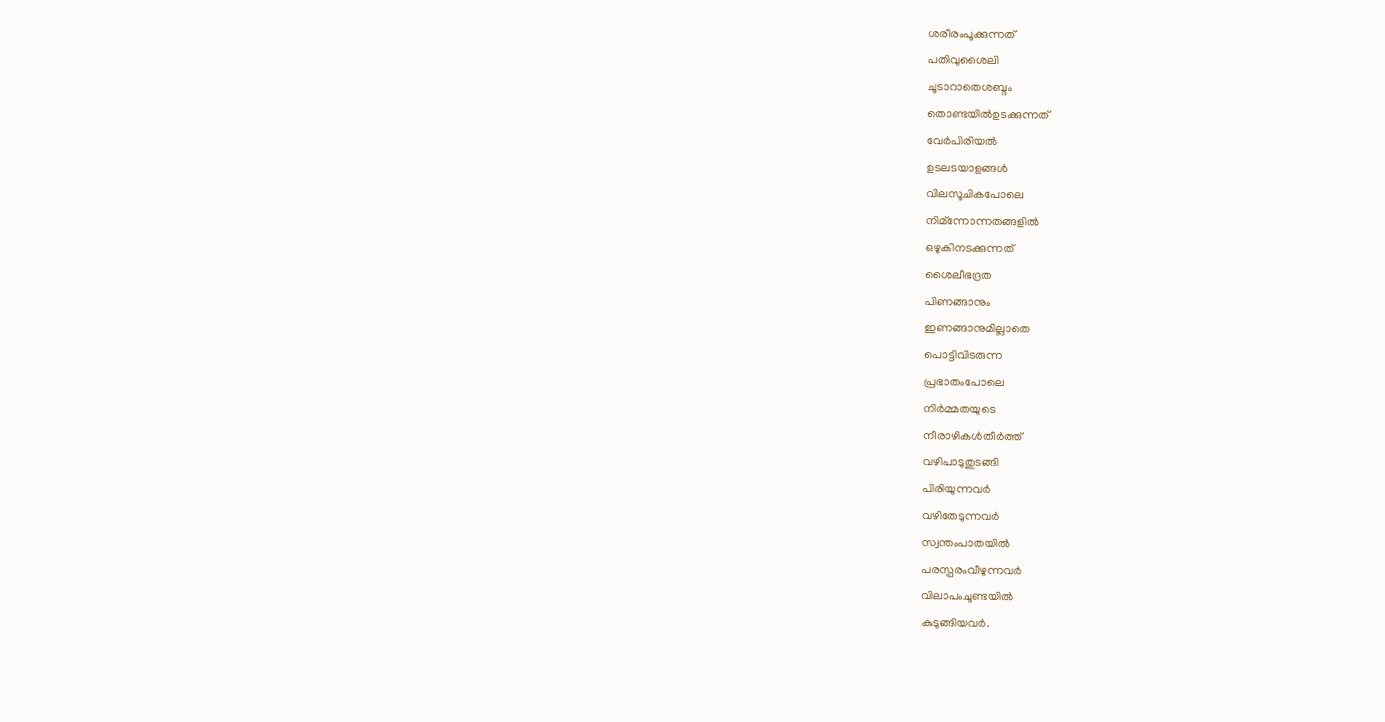ശരീരംപൂക്കുന്നത്‌
പതിവുശൈലി
ചൂടാറാതെശബ്ദം
തൊണ്ടയിൽഉടക്കുന്നത്‌
വേർപിരിയൽ
ഉടലടയാളങ്ങൾ
വിലസൂചികപോലെ
നിമ്ന്നോന്നതങ്ങളിൽ
ഒഴുകിനടക്കുന്നത്‌
ശൈലീഭദ്രത
പിണങ്ങാനും
ഇണങ്ങാനുമില്ലാതെ
പൊട്ടിവിടരുന്ന
പ്രഭാതംപോലെ
നിർമ്മതയുടെ
നീരാഴികൾതീർത്ത്‌
വഴിപാടുതുടങ്ങി
പിരിയുന്നവർ
വഴിതേടുന്നവർ
സ്വന്തംപാതയിൽ
പരസ്പരംവീഴുന്നവർ
വിലാപംചൂണ്ടയിൽ
കുടുങ്ങിയവർ.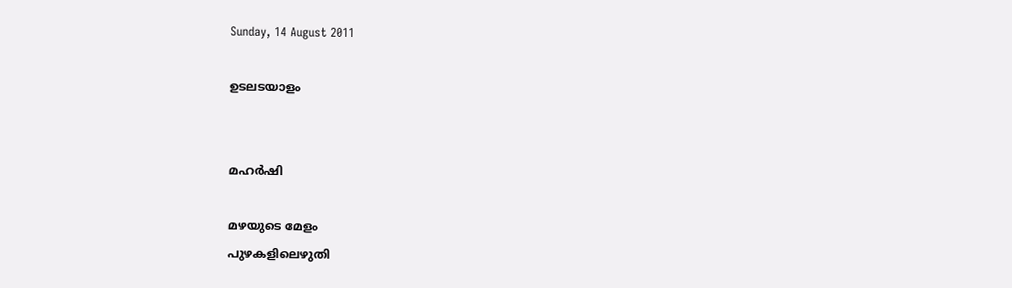Sunday, 14 August 2011

ഉടലടയാളം


മഹർഷി

മഴയുടെ മേളം
പുഴകളിലെഴുതി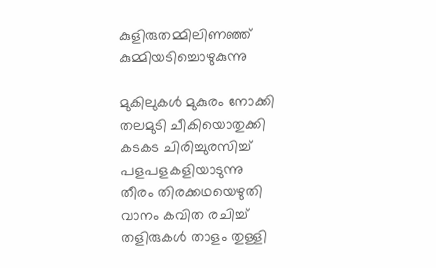കുളിരുതമ്മിലിണഞ്ഞ്
കുമ്മിയടിച്ചൊഴുകുന്നു

മുകിലുകൾ മുകുരം നോക്കി
തലമുടി ചീകിയൊതുക്കി
കടകട ചിരിച്ചുരസിച്ച്
പളപളകളിയാടുന്നു
തീരം തിരക്കഥയെഴുതി
വാനം കവിത രചിച്ച്
തളിരുകൾ താളം തുള്ളി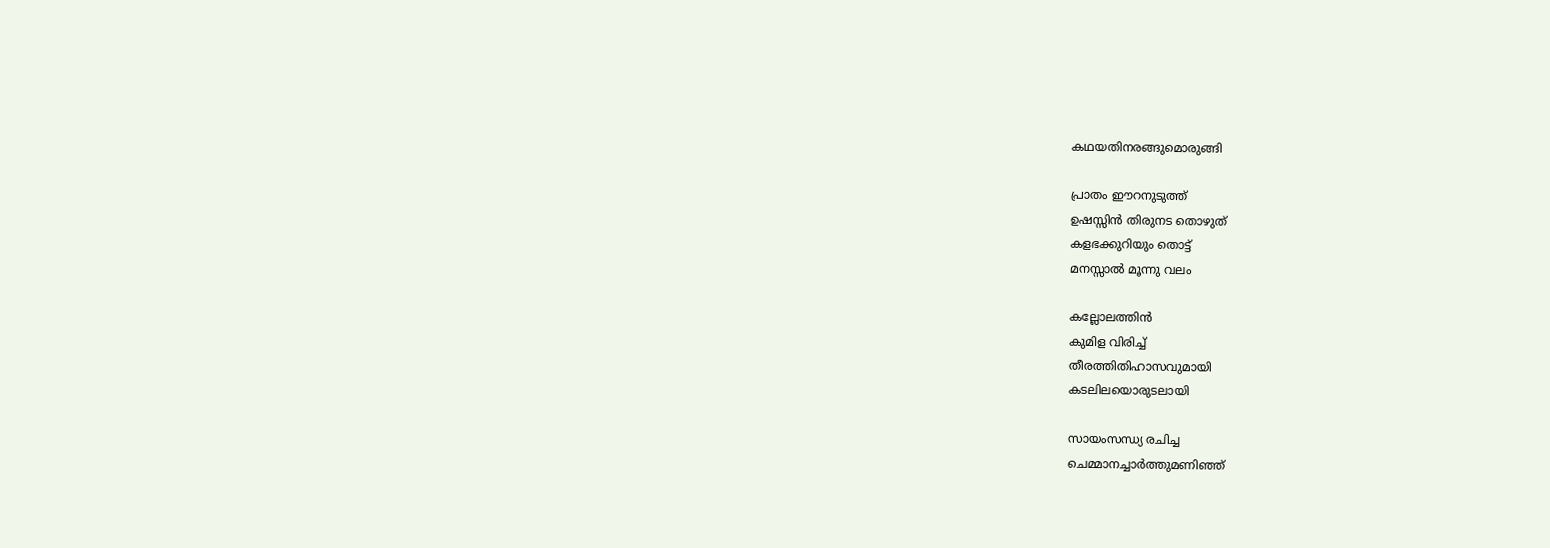കഥയതിനരങ്ങുമൊരുങ്ങി

പ്രാതം ഈറനുടുത്ത്
ഉഷസ്സിൻ തിരുനട തൊഴുത്
കളഭക്കുറിയും തൊട്ട്
മനസ്സാൽ മൂന്നു വലം

കല്ലോലത്തിൻ
കുമിള വിരിച്ച്
തീരത്തിതിഹാസവുമായി
കടലിലയൊരുടലായി

സായംസന്ധ്യ രചിച്ച
ചെമ്മാനച്ചാർത്തുമണിഞ്ഞ്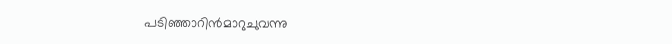പടിഞ്ഞാറിൻ‍‍മാറുചുവന്നു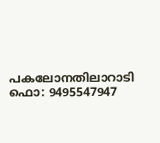പകലോനതിലാറാടി
ഫൊ: 9495547947